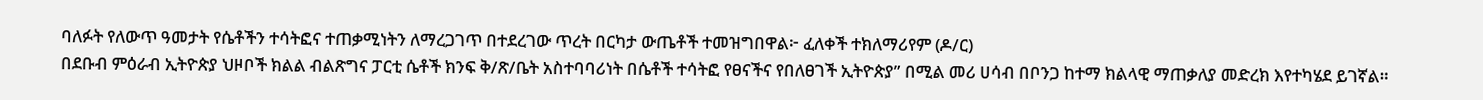ባለፉት የለውጥ ዓመታት የሴቶችን ተሳትፎና ተጠቃሚነትን ለማረጋገጥ በተደረገው ጥረት በርካታ ውጤቶች ተመዝግበዋል፦ ፈለቀች ተክለማሪየም (ዶ/ር)
በደቡብ ምዕራብ ኢትዮጵያ ህዞቦች ክልል ብልጽግና ፓርቲ ሴቶች ክንፍ ቅ/ጽ/ቤት አስተባባሪነት በሴቶች ተሳትፎ የፀናችና የበለፀገች ኢትዮጵያ” በሚል መሪ ሀሳብ በቦንጋ ከተማ ክልላዊ ማጠቃለያ መድረክ እየተካሄደ ይገኛል።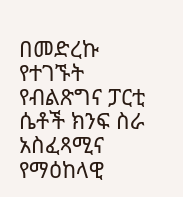በመድረኩ የተገኙት የብልጽግና ፓርቲ ሴቶች ክንፍ ስራ አስፈጻሚና የማዕከላዊ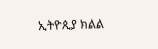ኢትዮጲያ ክልል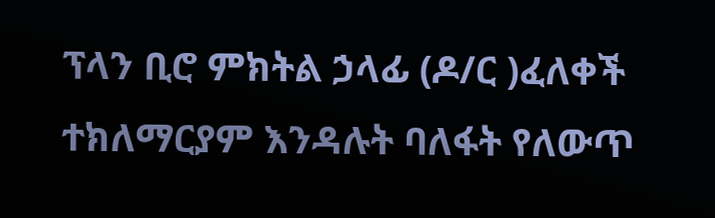ፕላን ቢሮ ምክትል ኃላፊ (ዶ/ር )ፈለቀች ተክለማርያም እንዳሉት ባለፋት የለውጥ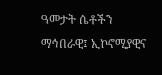ዓመታት ሴቶችን ማኅበራዊ፤ ኢኮኖሚያዊና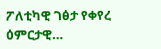ፖለቲካዊ ገፅታ የቀየረ ዕምርታዊ…